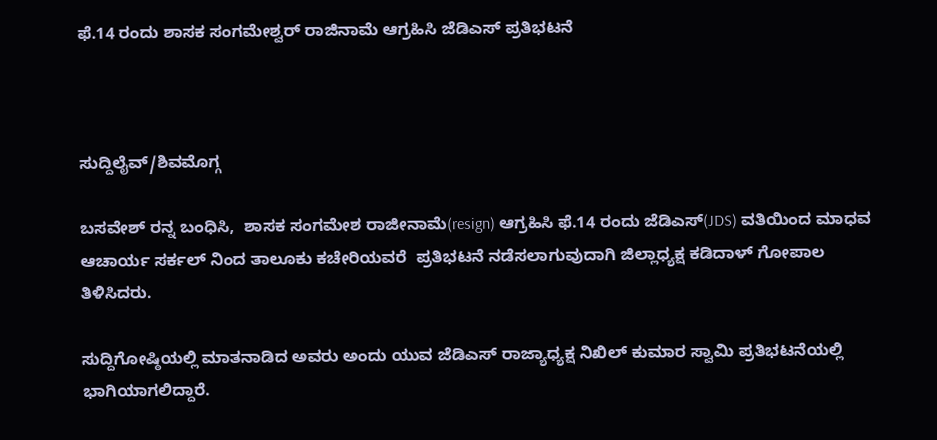ಫೆ.14 ರಂದು ಶಾಸಕ ಸಂಗಮೇಶ್ವರ್ ರಾಜಿನಾಮೆ ಆಗ್ರಹಿಸಿ ಜೆಡಿಎಸ್ ಪ್ರತಿಭಟನೆ



ಸುದ್ದಿಲೈವ್/ಶಿವಮೊಗ್ಗ

ಬಸವೇಶ್ ರನ್ನ ಬಂಧಿಸಿ,  ಶಾಸಕ ಸಂಗಮೇಶ ರಾಜೀನಾಮೆ(resign) ಆಗ್ರಹಿಸಿ ಫೆ.14 ರಂದು ಜೆಡಿಎಸ್(JDS) ವತಿಯಿಂದ ಮಾಧವ ಆಚಾರ್ಯ ಸರ್ಕಲ್ ನಿಂದ ತಾಲೂಕು ಕಚೇರಿಯವರೆ  ಪ್ರತಿಭಟನೆ ನಡೆಸಲಾಗುವುದಾಗಿ ಜಿಲ್ಲಾಧ್ಯಕ್ಷ ಕಡಿದಾಳ್ ಗೋಪಾಲ ತಿಳಿಸಿದರು.

ಸುದ್ದಿಗೋಷ್ಠಿಯಲ್ಲಿ ಮಾತನಾಡಿದ ಅವರು ಅಂದು ಯುವ ಜೆಡಿಎಸ್ ರಾಜ್ಯಾಧ್ಯಕ್ಷ ನಿಖಿಲ್ ಕುಮಾರ ಸ್ವಾಮಿ ಪ್ರತಿಭಟನೆಯಲ್ಲಿ ಭಾಗಿಯಾಗಲಿದ್ದಾರೆ.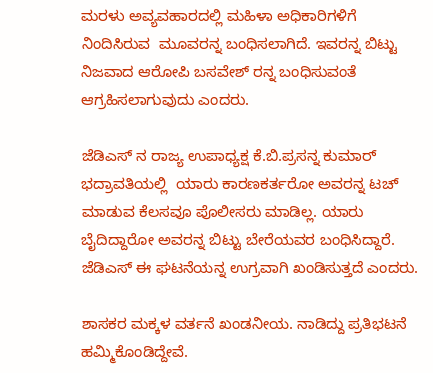ಮರಳು ಅವ್ಯವಹಾರದಲ್ಲಿ ಮಹಿಳಾ ಅಧಿಕಾರಿಗಳಿಗೆ ನಿಂದಿಸಿರುವ  ಮೂವರನ್ನ ಬಂಧಿಸಲಾಗಿದೆ. ಇವರನ್ನ ಬಿಟ್ಟು ನಿಜವಾದ ಆರೋಪಿ ಬಸವೇಶ್ ರನ್ನ ಬಂಧಿಸುವಂತೆ ಆಗ್ರಹಿಸಲಾಗುವುದು ಎಂದರು.

ಜೆಡಿಎಸ್ ನ ರಾಜ್ಯ ಉಪಾಧ್ಯಕ್ಷ ಕೆ.ಬಿ.ಪ್ರಸನ್ನ ಕುಮಾರ್ ಭದ್ರಾವತಿಯಲ್ಲಿ  ಯಾರು ಕಾರಣಕರ್ತರೋ ಅವರನ್ನ ಟಚ್ ಮಾಡುವ ಕೆಲಸವೂ ಪೊಲೀಸರು ಮಾಡಿಲ್ಲ. ಯಾರು ಬೈದಿದ್ದಾರೋ ಅವರನ್ನ ಬಿಟ್ಟು ಬೇರೆಯವರ ಬಂಧಿಸಿದ್ದಾರೆ. ಜೆಡಿಎಸ್ ಈ ಘಟನೆಯನ್ನ ಉಗ್ರವಾಗಿ ಖಂಡಿಸುತ್ತದೆ ಎಂದರು.

ಶಾಸಕರ ಮಕ್ಕಳ ವರ್ತನೆ ಖಂಡನೀಯ. ನಾಡಿದ್ದು ಪ್ರತಿಭಟನೆ ಹಮ್ಮಿಕೊಂಡಿದ್ದೇವೆ.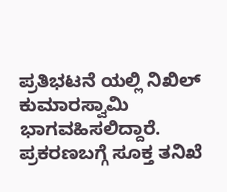ಪ್ರತಿಭಟನೆ ಯಲ್ಲಿ ನಿಖಿಲ್ ಕುಮಾರಸ್ವಾಮಿ ಭಾಗವಹಿಸಲಿದ್ದಾರೆ. ಪ್ರಕರಣಬಗ್ಗೆ ಸೂಕ್ತ ತನಿಖೆ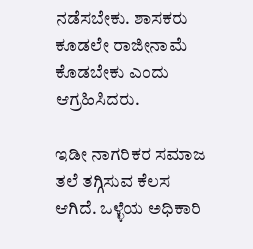ನಡೆಸಬೇಕು. ಶಾಸಕರು ಕೂಡಲೇ ರಾಜೀನಾಮೆ ಕೊಡಬೇಕು ಎಂದು ಆಗ್ರಹಿಸಿದರು.

ಇಡೀ ನಾಗರಿಕರ ಸಮಾಜ ತಲೆ ತಗ್ಗಿಸುವ ಕೆಲಸ ಆಗಿದೆ. ಒಳ್ಳೆಯ ಅಧಿಕಾರಿ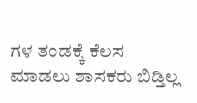ಗಳ ತಂಡಕ್ಕೆ ಕೆಲಸ ಮಾಡಲು ಶಾಸಕರು ಬಿಡ್ತಿಲ್ಲ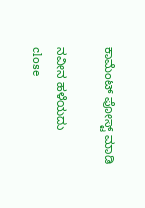ಕಾಮೆಂಟ್‌‌ ಪೋಸ್ಟ್‌ ಮಾಡಿ

ನವೀನ ಹಳೆಯದು
close